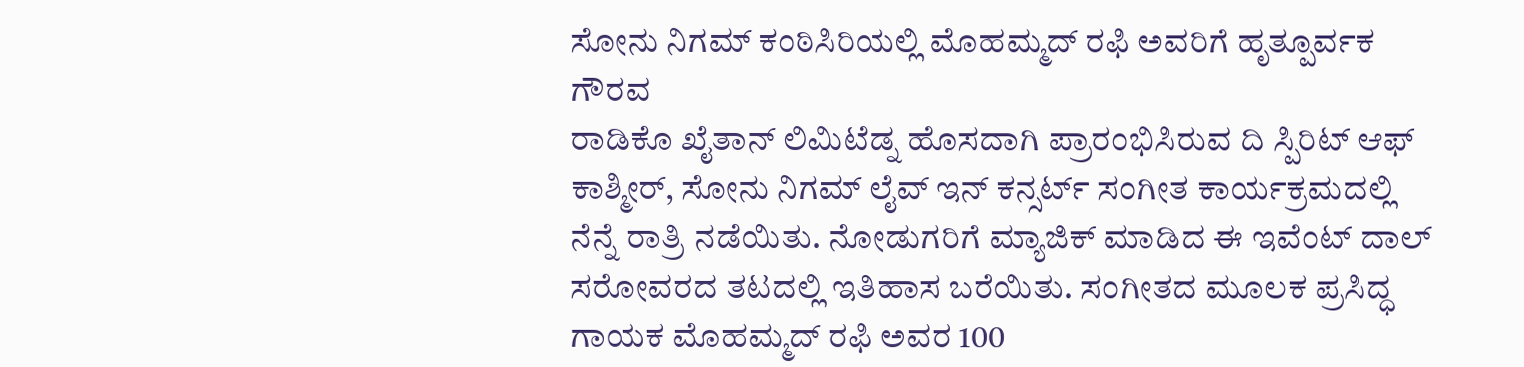ಸೋನು ನಿಗಮ್ ಕಂಠಿಸಿರಿಯಲ್ಲಿ ಮೊಹಮ್ಮದ್ ರಫಿ ಅವರಿಗೆ ಹೃತ್ಪೂರ್ವಕ ಗೌರವ
ರಾಡಿಕೊ ಖೈತಾನ್ ಲಿಮಿಟೆಡ್ನ ಹೊಸದಾಗಿ ಪ್ರಾರಂಭಿಸಿರುವ ದಿ ಸ್ಪಿರಿಟ್ ಆಫ್ ಕಾಶ್ಮೀರ್, ಸೋನು ನಿಗಮ್ ಲೈವ್ ಇನ್ ಕನ್ಸರ್ಟ್ ಸಂಗೀತ ಕಾರ್ಯಕ್ರಮದಲ್ಲಿ ನೆನ್ನೆ ರಾತ್ರಿ ನಡೆಯಿತು. ನೋಡುಗರಿಗೆ ಮ್ಯಾಜಿಕ್ ಮಾಡಿದ ಈ ಇವೆಂಟ್ ದಾಲ್ ಸರೋವರದ ತಟದಲ್ಲಿ ಇತಿಹಾಸ ಬರೆಯಿತು. ಸಂಗೀತದ ಮೂಲಕ ಪ್ರಸಿದ್ಧ ಗಾಯಕ ಮೊಹಮ್ಮದ್ ರಫಿ ಅವರ 100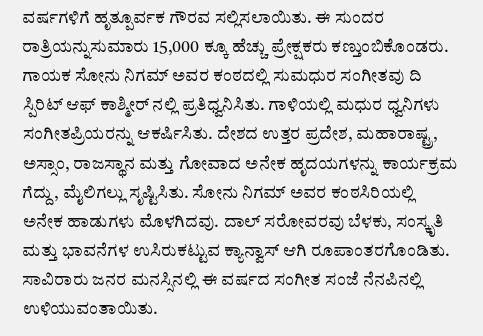ವರ್ಷಗಳಿಗೆ ಹೃತ್ಪೂರ್ವಕ ಗೌರವ ಸಲ್ಲಿಸಲಾಯಿತು. ಈ ಸುಂದರ ರಾತ್ರಿಯನ್ನುಸುಮಾರು 15,000 ಕ್ಕೂ ಹೆಚ್ಚು ಪ್ರೇಕ್ಷಕರು ಕಣ್ತುಂಬಿಕೊಂಡರು.
ಗಾಯಕ ಸೋನು ನಿಗಮ್ ಅವರ ಕಂಠದಲ್ಲಿ ಸುಮಧುರ ಸಂಗೀತವು ದಿ ಸ್ಪಿರಿಟ್ ಆಫ್ ಕಾಶ್ಮೀರ್ ನಲ್ಲಿ ಪ್ರತಿಧ್ವನಿಸಿತು. ಗಾಳಿಯಲ್ಲಿ ಮಧುರ ಧ್ವನಿಗಳು ಸಂಗೀತಪ್ರಿಯರನ್ನು ಆಕರ್ಷಿಸಿತು. ದೇಶದ ಉತ್ತರ ಪ್ರದೇಶ, ಮಹಾರಾಷ್ಟ್ರ, ಅಸ್ಸಾಂ, ರಾಜಸ್ಥಾನ ಮತ್ತು ಗೋವಾದ ಅನೇಕ ಹೃದಯಗಳನ್ನು ಕಾರ್ಯಕ್ರಮ ಗೆದ್ದು, ಮೈಲಿಗಲ್ಲು ಸೃಷ್ಟಿಸಿತು. ಸೋನು ನಿಗಮ್ ಅವರ ಕಂಠಸಿರಿಯಲ್ಲಿ ಅನೇಕ ಹಾಡುಗಳು ಮೊಳಗಿದವು. ದಾಲ್ ಸರೋವರವು ಬೆಳಕು, ಸಂಸ್ಕೃತಿ ಮತ್ತು ಭಾವನೆಗಳ ಉಸಿರುಕಟ್ಟುವ ಕ್ಯಾನ್ವಾಸ್ ಆಗಿ ರೂಪಾಂತರಗೊಂಡಿತು. ಸಾವಿರಾರು ಜನರ ಮನಸ್ಸಿನಲ್ಲಿ ಈ ವರ್ಷದ ಸಂಗೀತ ಸಂಜೆ ನೆನಪಿನಲ್ಲಿ ಉಳಿಯುವಂತಾಯಿತು.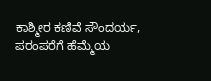ಕಾಶ್ಮೀರ ಕಣಿವೆ ಸೌಂದರ್ಯ, ಪರಂಪರೆಗೆ ಹೆಮ್ಮೆಯ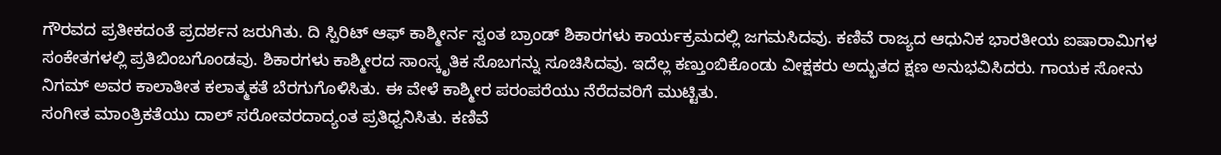ಗೌರವದ ಪ್ರತೀಕದಂತೆ ಪ್ರದರ್ಶನ ಜರುಗಿತು. ದಿ ಸ್ಪಿರಿಟ್ ಆಫ್ ಕಾಶ್ಮೀರ್ನ ಸ್ವಂತ ಬ್ರಾಂಡ್ ಶಿಕಾರಗಳು ಕಾರ್ಯಕ್ರಮದಲ್ಲಿ ಜಗಮಸಿದವು. ಕಣಿವೆ ರಾಜ್ಯದ ಆಧುನಿಕ ಭಾರತೀಯ ಐಷಾರಾಮಿಗಳ ಸಂಕೇತಗಳಲ್ಲಿ ಪ್ರತಿಬಿಂಬಗೊಂಡವು. ಶಿಕಾರಗಳು ಕಾಶ್ಮೀರದ ಸಾಂಸ್ಕೃತಿಕ ಸೊಬಗನ್ನು ಸೂಚಿಸಿದವು. ಇದೆಲ್ಲ ಕಣ್ತುಂಬಿಕೊಂಡು ವೀಕ್ಷಕರು ಅದ್ಭುತದ ಕ್ಷಣ ಅನುಭವಿಸಿದರು. ಗಾಯಕ ಸೋನು ನಿಗಮ್ ಅವರ ಕಾಲಾತೀತ ಕಲಾತ್ಮಕತೆ ಬೆರಗುಗೊಳಿಸಿತು. ಈ ವೇಳೆ ಕಾಶ್ಮೀರ ಪರಂಪರೆಯು ನೆರೆದವರಿಗೆ ಮುಟ್ಟಿತು.
ಸಂಗೀತ ಮಾಂತ್ರಿಕತೆಯು ದಾಲ್ ಸರೋವರದಾದ್ಯಂತ ಪ್ರತಿಧ್ವನಿಸಿತು. ಕಣಿವೆ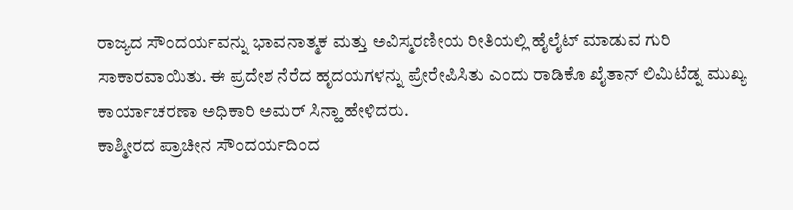ರಾಜ್ಯದ ಸೌಂದರ್ಯವನ್ನು ಭಾವನಾತ್ಮಕ ಮತ್ತು ಅವಿಸ್ಮರಣೀಯ ರೀತಿಯಲ್ಲಿ ಹೈಲೈಟ್ ಮಾಡುವ ಗುರಿ ಸಾಕಾರವಾಯಿತು. ಈ ಪ್ರದೇಶ ನೆರೆದ ಹೃದಯಗಳನ್ನು ಪ್ರೇರೇಪಿಸಿತು ಎಂದು ರಾಡಿಕೊ ಖೈತಾನ್ ಲಿಮಿಟೆಡ್ನ ಮುಖ್ಯ ಕಾರ್ಯಾಚರಣಾ ಅಧಿಕಾರಿ ಅಮರ್ ಸಿನ್ಹಾ ಹೇಳಿದರು.
ಕಾಶ್ಮೀರದ ಪ್ರಾಚೀನ ಸೌಂದರ್ಯದಿಂದ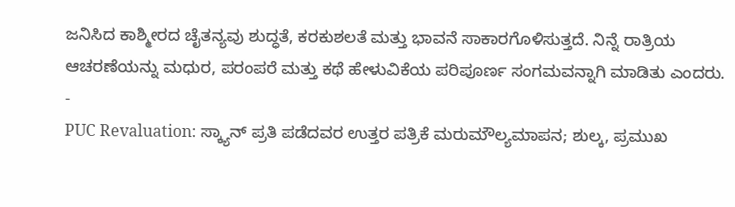ಜನಿಸಿದ ಕಾಶ್ಮೀರದ ಚೈತನ್ಯವು ಶುದ್ಧತೆ, ಕರಕುಶಲತೆ ಮತ್ತು ಭಾವನೆ ಸಾಕಾರಗೊಳಿಸುತ್ತದೆ. ನಿನ್ನೆ ರಾತ್ರಿಯ ಆಚರಣೆಯನ್ನು ಮಧುರ, ಪರಂಪರೆ ಮತ್ತು ಕಥೆ ಹೇಳುವಿಕೆಯ ಪರಿಪೂರ್ಣ ಸಂಗಮವನ್ನಾಗಿ ಮಾಡಿತು ಎಂದರು.
-
PUC Revaluation: ಸ್ಕ್ಯಾನ್ ಪ್ರತಿ ಪಡೆದವರ ಉತ್ತರ ಪತ್ರಿಕೆ ಮರುಮೌಲ್ಯಮಾಪನ; ಶುಲ್ಕ, ಪ್ರಮುಖ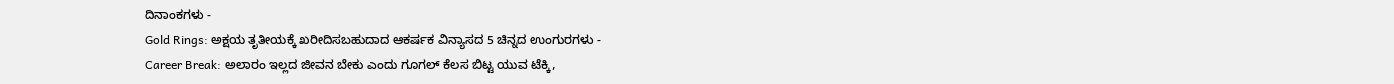ದಿನಾಂಕಗಳು -
Gold Rings: ಅಕ್ಷಯ ತೃತೀಯಕ್ಕೆ ಖರೀದಿಸಬಹುದಾದ ಆಕರ್ಷಕ ವಿನ್ಯಾಸದ 5 ಚಿನ್ನದ ಉಂಗುರಗಳು -
Career Break: ಅಲಾರಂ ಇಲ್ಲದ ಜೀವನ ಬೇಕು ಎಂದು ಗೂಗಲ್ ಕೆಲಸ ಬಿಟ್ಟ ಯುವ ಟೆಕ್ಕಿ,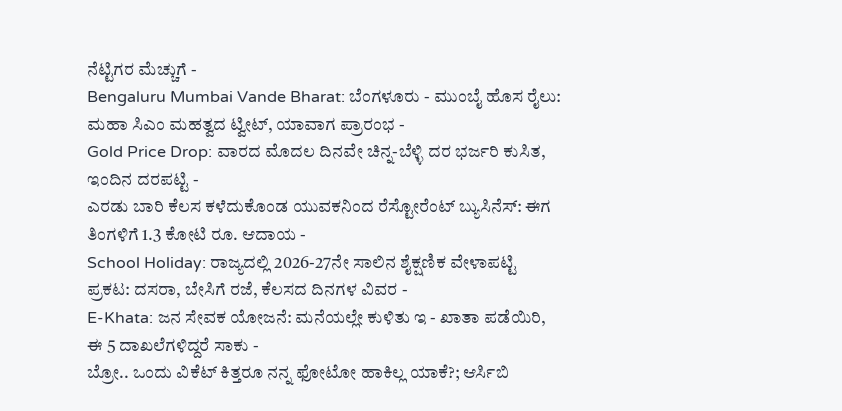ನೆಟ್ಟಿಗರ ಮೆಚ್ಚುಗೆ -
Bengaluru Mumbai Vande Bharat: ಬೆಂಗಳೂರು - ಮುಂಬೈ ಹೊಸ ರೈಲು: ಮಹಾ ಸಿಎಂ ಮಹತ್ವದ ಟ್ವೀಟ್, ಯಾವಾಗ ಪ್ರಾರಂಭ -
Gold Price Drop: ವಾರದ ಮೊದಲ ದಿನವೇ ಚಿನ್ನ-ಬೆಳ್ಳಿ ದರ ಭರ್ಜರಿ ಕುಸಿತ, ಇಂದಿನ ದರಪಟ್ಟಿ -
ಎರಡು ಬಾರಿ ಕೆಲಸ ಕಳೆದುಕೊಂಡ ಯುವಕನಿಂದ ರೆಸ್ಟೋರೆಂಟ್ ಬ್ಯುಸಿನೆಸ್: ಈಗ ತಿಂಗಳಿಗೆ 1.3 ಕೋಟಿ ರೂ. ಆದಾಯ -
School Holiday: ರಾಜ್ಯದಲ್ಲಿ 2026-27ನೇ ಸಾಲಿನ ಶೈಕ್ಷಣಿಕ ವೇಳಾಪಟ್ಟಿ ಪ್ರಕಟ: ದಸರಾ, ಬೇಸಿಗೆ ರಜೆ, ಕೆಲಸದ ದಿನಗಳ ವಿವರ -
E-Khata: ಜನ ಸೇವಕ ಯೋಜನೆ: ಮನೆಯಲ್ಲೇ ಕುಳಿತು ಇ - ಖಾತಾ ಪಡೆಯಿರಿ, ಈ 5 ದಾಖಲೆಗಳಿದ್ದರೆ ಸಾಕು -
ಬ್ರೋ.. ಒಂದು ವಿಕೆಟ್ ಕಿತ್ತರೂ ನನ್ನ ಫೋಟೋ ಹಾಕಿಲ್ಲ ಯಾಕೆ?; ಆರ್ಸಿಬಿ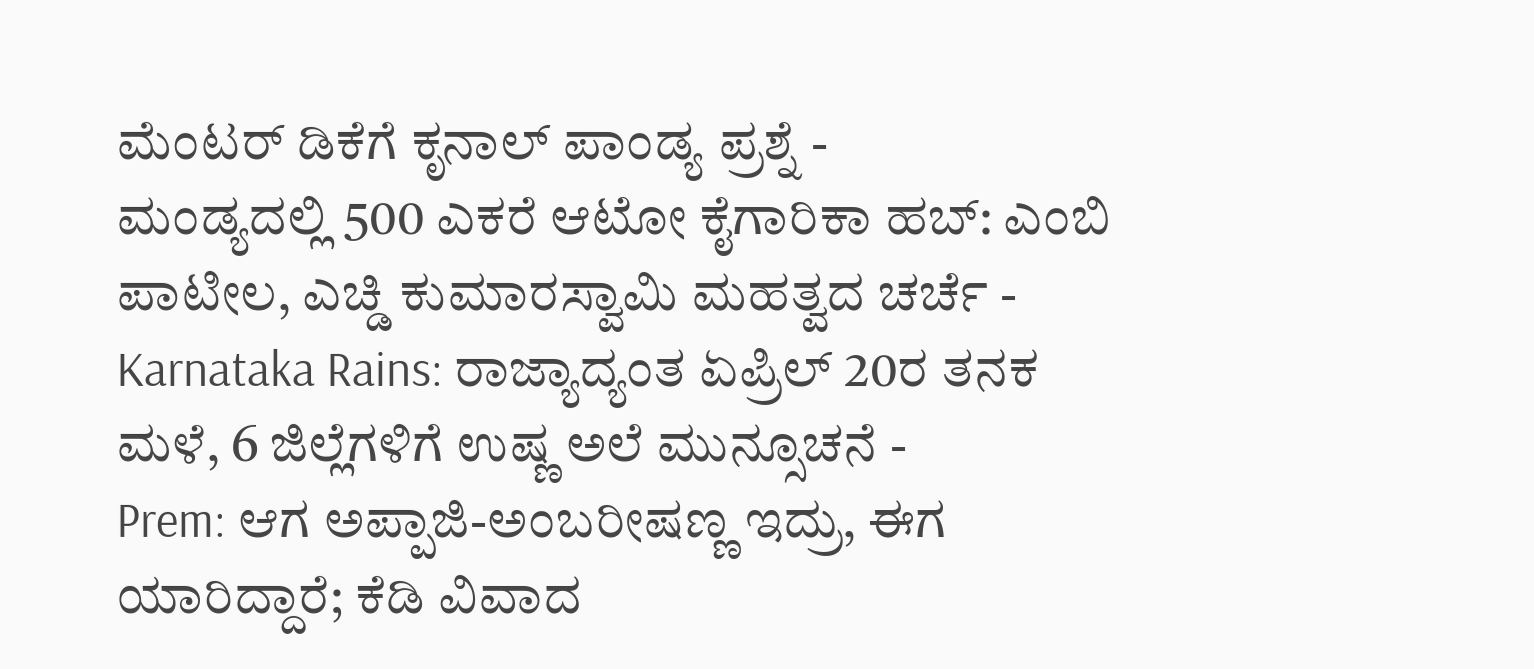ಮೆಂಟರ್ ಡಿಕೆಗೆ ಕೃನಾಲ್ ಪಾಂಡ್ಯ ಪ್ರಶ್ನೆ -
ಮಂಡ್ಯದಲ್ಲಿ 500 ಎಕರೆ ಆಟೋ ಕೈಗಾರಿಕಾ ಹಬ್: ಎಂಬಿ ಪಾಟೀಲ, ಎಚ್ಡಿ ಕುಮಾರಸ್ವಾಮಿ ಮಹತ್ವದ ಚರ್ಚೆ -
Karnataka Rains: ರಾಜ್ಯಾದ್ಯಂತ ಏಪ್ರಿಲ್ 20ರ ತನಕ ಮಳೆ, 6 ಜಿಲ್ಲೆಗಳಿಗೆ ಉಷ್ಣ ಅಲೆ ಮುನ್ಸೂಚನೆ -
Prem: ಆಗ ಅಪ್ಪಾಜಿ-ಅಂಬರೀಷಣ್ಣ ಇದ್ರು, ಈಗ ಯಾರಿದ್ದಾರೆ; ಕೆಡಿ ವಿವಾದ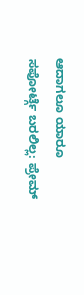ಆದಾಗಲೂ ಯಾರೂ ಸಪೋರ್ಟ್ಗೆ ಬರಲಿಲ್ಲ: ಪ್ರೇಮ್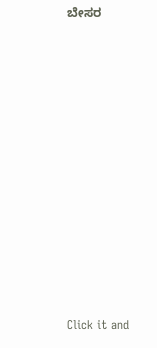ಬೇಸರ












Click it and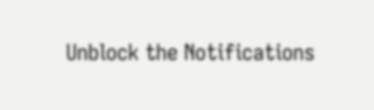Unblock the Notifications